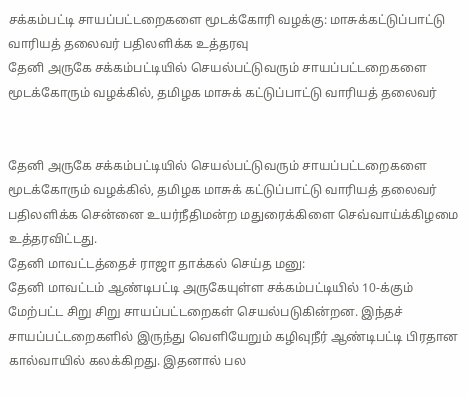சக்கம்பட்டி சாயப்பட்டறைகளை மூடக்கோரி வழக்கு: மாசுக்கட்டுப்பாட்டு வாரியத் தலைவர் பதிலளிக்க உத்தரவு
தேனி அருகே சக்கம்பட்டியில் செயல்பட்டுவரும் சாயப்பட்டறைகளை மூடக்கோரும் வழக்கில், தமிழக மாசுக் கட்டுப்பாட்டு வாரியத் தலைவர்


தேனி அருகே சக்கம்பட்டியில் செயல்பட்டுவரும் சாயப்பட்டறைகளை மூடக்கோரும் வழக்கில், தமிழக மாசுக் கட்டுப்பாட்டு வாரியத் தலைவர் பதிலளிக்க சென்னை உயர்நீதிமன்ற மதுரைக்கிளை செவ்வாய்க்கிழமை உத்தரவிட்டது.
தேனி மாவட்டத்தைச் ராஜா தாக்கல் செய்த மனு:
தேனி மாவட்டம் ஆண்டிபட்டி அருகேயுள்ள சக்கம்பட்டியில் 10-க்கும் மேற்பட்ட சிறு சிறு சாயப்பட்டறைகள் செயல்படுகின்றன. இந்தச் சாயப்பட்டறைகளில் இருந்து வெளியேறும் கழிவுநீர் ஆண்டிபட்டி பிரதான கால்வாயில் கலக்கிறது. இதனால் பல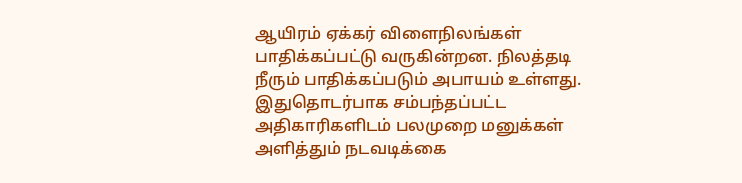ஆயிரம் ஏக்கர் விளைநிலங்கள் பாதிக்கப்பட்டு வருகின்றன. நிலத்தடி நீரும் பாதிக்கப்படும் அபாயம் உள்ளது. இதுதொடர்பாக சம்பந்தப்பட்ட அதிகாரிகளிடம் பலமுறை மனுக்கள் அளித்தும் நடவடிக்கை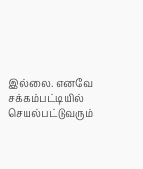இல்லை. எனவே சக்கம்பட்டியில் செயல்பட்டுவரும்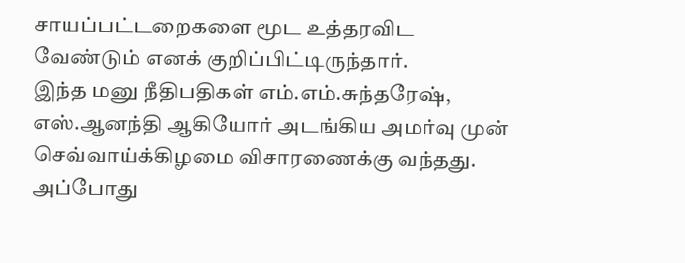சாயப்பட்டறைகளை மூட உத்தரவிட வேண்டும் எனக் குறிப்பிட்டிருந்தார்.
இந்த மனு நீதிபதிகள் எம்.எம்.சுந்தரேஷ், எஸ்.ஆனந்தி ஆகியோர் அடங்கிய அமர்வு முன் செவ்வாய்க்கிழமை விசாரணைக்கு வந்தது. அப்போது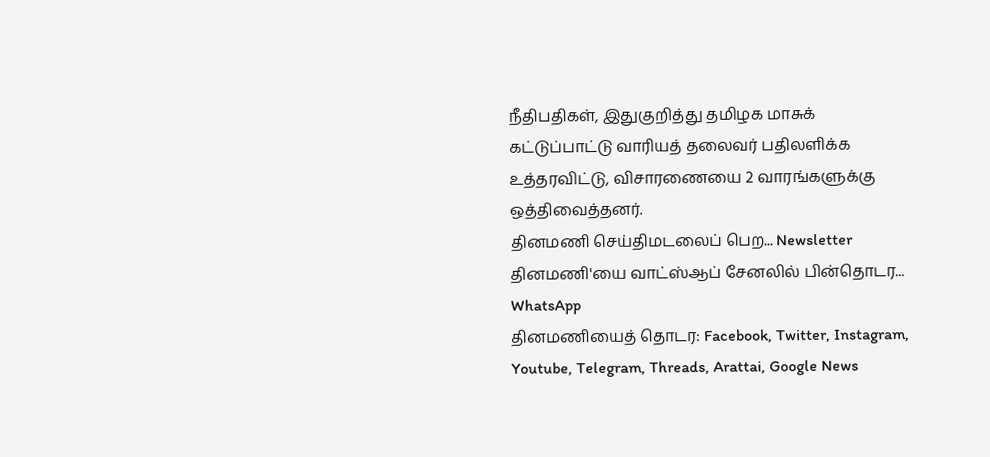நீதிபதிகள், இதுகுறித்து தமிழக மாசுக் கட்டுப்பாட்டு வாரியத் தலைவர் பதிலளிக்க உத்தரவிட்டு, விசாரணையை 2 வாரங்களுக்கு ஒத்திவைத்தனர்.
தினமணி செய்திமடலைப் பெற... Newsletter
தினமணி'யை வாட்ஸ்ஆப் சேனலில் பின்தொடர... WhatsApp
தினமணியைத் தொடர: Facebook, Twitter, Instagram, Youtube, Telegram, Threads, Arattai, Google News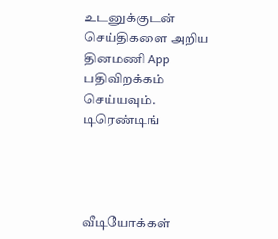உடனுக்குடன் செய்திகளை அறிய தினமணி App பதிவிறக்கம் செய்யவும்.
டிரெண்டிங்




வீடியோக்கள்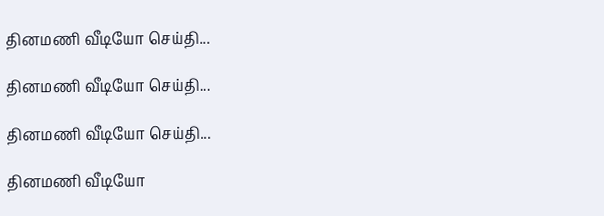தினமணி வீடியோ செய்தி...

தினமணி வீடியோ செய்தி...

தினமணி வீடியோ செய்தி...

தினமணி வீடியோ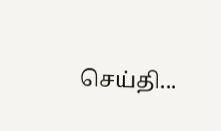செய்தி...